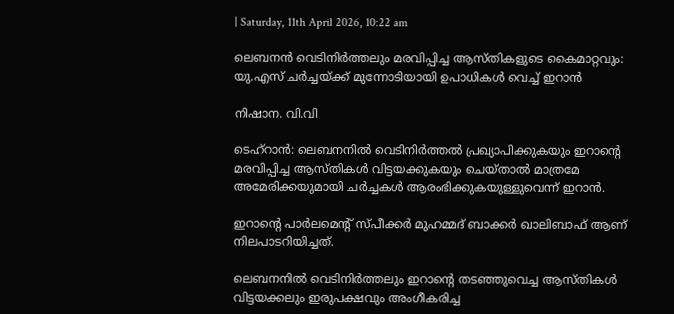| Saturday, 11th April 2026, 10:22 am

ലെബനന്‍ വെടിനിര്‍ത്തലും മരവിപ്പിച്ച ആസ്തികളുടെ കൈമാറ്റവും: യു.എസ് ചര്‍ച്ചയ്ക്ക് മുന്നോടിയായി ഉപാധികള്‍ വെച്ച് ഇറാന്‍

നിഷാന. വി.വി

ടെഹ്‌റാന്‍: ലെബനനില്‍ വെടിനിര്‍ത്തല്‍ പ്രഖ്യാപിക്കുകയും ഇറാന്റെ മരവിപ്പിച്ച ആസ്തികള്‍ വിട്ടയക്കുകയും ചെയ്താല്‍ മാത്രമേ അമേരിക്കയുമായി ചര്‍ച്ചകള്‍ ആരംഭിക്കുകയുള്ളുവെന്ന് ഇറാന്‍.

ഇറാന്റെ പാര്‍ലമെന്റ് സ്പീക്കര്‍ മുഹമ്മദ് ബാക്കര്‍ ഖാലിബാഫ് ആണ് നിലപാടറിയിച്ചത്.

ലെബനനില്‍ വെടിനിര്‍ത്തലും ഇറാന്റെ തടഞ്ഞുവെച്ച ആസ്തികള്‍ വിട്ടയക്കലും ഇരുപക്ഷവും അംഗീകരിച്ച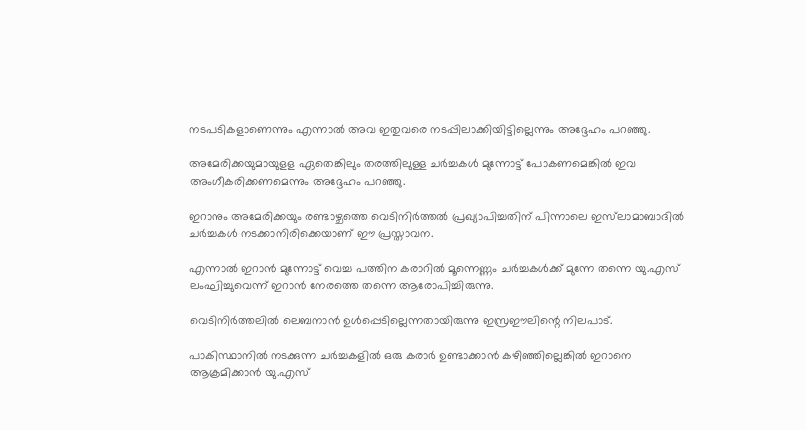നടപടികളാണെന്നും എന്നാല്‍ അവ ഇതുവരെ നടപ്പിലാക്കിയിട്ടില്ലെന്നും അദ്ദേഹം പറഞ്ഞു.

അമേരിക്കയുമായുളള ഏതെങ്കിലും തരത്തിലുള്ള ചര്‍ച്ചകള്‍ മുന്നോട്ട് പോകണമെങ്കില്‍ ഇവ അംഗീകരിക്കണമെന്നും അദ്ദേഹം പറഞ്ഞു.

ഇറാനും അമേരിക്കയും രണ്ടാഴ്ചത്തെ വെടിനിര്‍ത്തല്‍ പ്രഖ്യാപിച്ചതിന് പിന്നാലെ ഇസ്‌ലാമാബാദില്‍ ചര്‍ച്ചകള്‍ നടക്കാനിരിക്കെയാണ് ഈ പ്രസ്താവന.

എന്നാല്‍ ഇറാന്‍ മുന്നോട്ട് വെച്ച പത്തിന കരാറില്‍ മൂന്നെണ്ണം ചര്‍ച്ചകള്‍ക്ക് മുന്നേ തന്നെ യു.എസ് ലംഘിച്ചുവെന്ന് ഇറാന്‍ നേരത്തെ തന്നെ ആരോപിച്ചിരുന്നു.

വെടിനിര്‍ത്തലില്‍ ലെബനാന്‍ ഉള്‍പ്പെടില്ലെന്നതായിരുന്നു ഇസ്രഈലിന്റെ നിലപാട്.

പാകിസ്ഥാനില്‍ നടക്കുന്ന ചര്‍ച്ചകളില്‍ ഒരു കരാര്‍ ഉണ്ടാക്കാന്‍ കഴിഞ്ഞില്ലെങ്കില്‍ ഇറാനെ ആക്രമിക്കാന്‍ യു.എസ്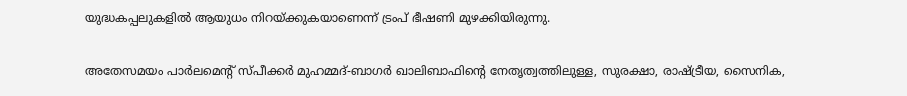യുദ്ധകപ്പലുകളില്‍ ആയുധം നിറയ്ക്കുകയാണെന്ന് ട്രംപ് ഭീഷണി മുഴക്കിയിരുന്നു.

അതേസമയം പാര്‍ലമെന്റ് സ്പീക്കര്‍ മുഹമ്മദ്-ബാഗര്‍ ഖാലിബാഫിന്റെ നേതൃത്വത്തിലുള്ള, സുരക്ഷാ, രാഷ്ട്രീയ, സൈനിക,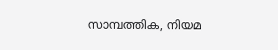സാമ്പത്തിക, നിയമ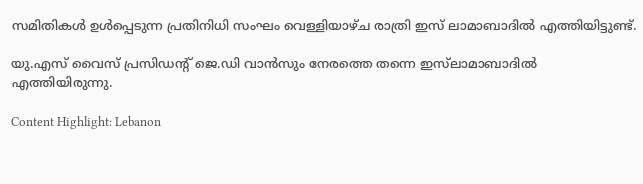സമിതികള്‍ ഉള്‍പ്പെടുന്ന പ്രതിനിധി സംഘം വെള്ളിയാഴ്ച രാത്രി ഇസ് ലാമാബാദില്‍ എത്തിയിട്ടുണ്ട്.

യു.എസ് വൈസ് പ്രസിഡന്റ് ജെ.ഡി വാന്‍സും നേരത്തെ തന്നെ ഇസ്‌ലാമാബാദില്‍ എത്തിയിരുന്നു.

Content Highlight: Lebanon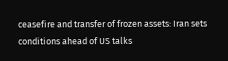ceasefire and transfer of frozen assets: Iran sets conditions ahead of US talks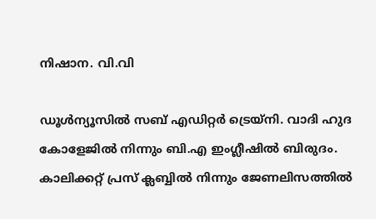നിഷാന. വി.വി

ഡൂള്‍ന്യൂസില്‍ സബ് എഡിറ്റര്‍ ട്രെയ്‌നി. വാദി ഹുദ കോളേജില്‍ നിന്നും ബി.എ ഇംഗ്ലീഷില്‍ ബിരുദം. കാലിക്കറ്റ് പ്രസ് ക്ലബ്ബില്‍ നിന്നും ജേണലിസത്തില്‍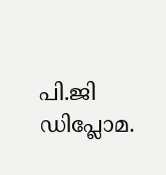പി.ജി ഡിപ്ലോമ.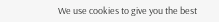We use cookies to give you the best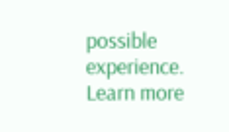possible experience. Learn more